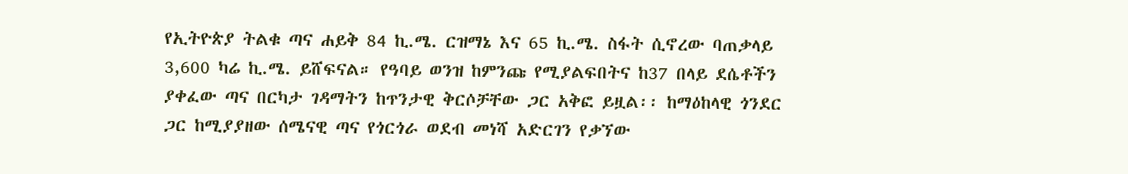የኢትዮጵያ ትልቁ ጣና ሐይቅ 84 ኪ.ሜ. ርዝማኔ እና 65 ኪ.ሜ. ስፋት ሲኖረው ባጠቃላይ 3,600 ካሬ ኪ.ሜ. ይሸፍናል። የዓባይ ወንዝ ከምንጩ የሚያልፍበትና ከ37 በላይ ደሴቶችን ያቀፈው ጣና በርካታ ገዳማትን ከጥንታዊ ቅርሶቻቸው ጋር አቅፎ ይዟል፡፡ ከማዕከላዊ ጎንደር ጋር ከሚያያዘው ሰሜናዊ ጣና የጎርጎራ ወደብ መነሻ አድርገን የቃኘው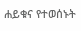ሐይቁና የተወሰኑት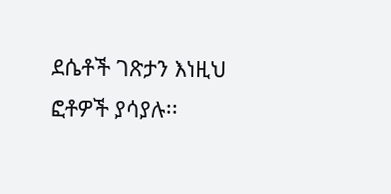ደሴቶች ገጽታን እነዚህ ፎቶዎች ያሳያሉ፡፡